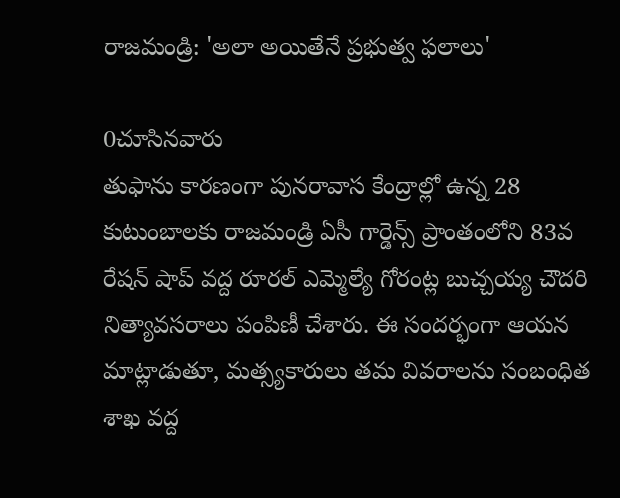రాజమండ్రి: 'అలా అయితేనే ప్రభుత్వ ఫలాలు'

0చూసినవారు
తుఫాను కారణంగా పునరావాస కేంద్రాల్లో ఉన్న 28 కుటుంబాలకు రాజమండ్రి ఏసీ గార్డెన్స్ ప్రాంతంలోని 83వ రేషన్ షాప్ వద్ద రూరల్ ఎమ్మెల్యే గోరంట్ల బుచ్చయ్య చౌదరి నిత్యావసరాలు పంపిణీ చేశారు. ఈ సందర్భంగా ఆయన మాట్లాడుతూ, మత్స్యకారులు తమ వివరాలను సంబంధిత శాఖ వద్ద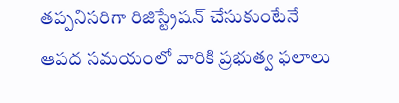తప్పనిసరిగా రిజిస్ట్రేషన్ చేసుకుంటేనే ఆపద సమయంలో వారికి ప్రభుత్వ ఫలాలు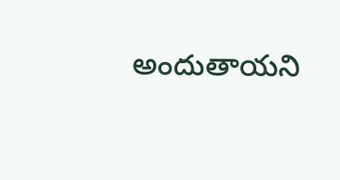అందుతాయని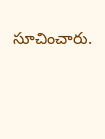సూచించారు.